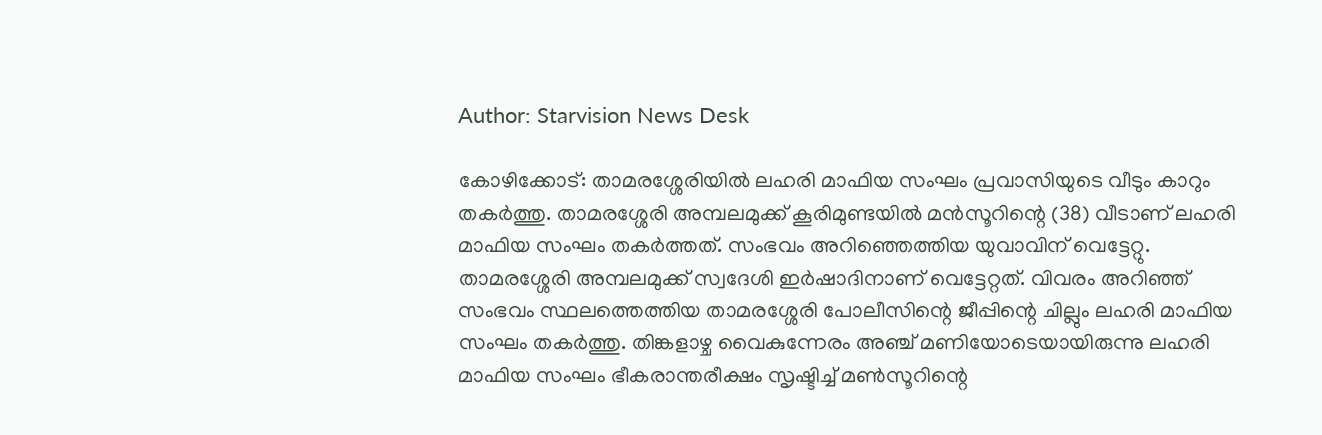Author: Starvision News Desk

കോഴിക്കോട്: താമരശ്ശേരിയില്‍ ലഹരി മാഫിയ സംഘം പ്രവാസിയുടെ വീടും കാറും തകര്‍ത്തു. താമരശ്ശേരി അമ്പലമുക്ക് കൂരിമുണ്ടയില്‍ മന്‍സൂറിന്റെ (38) വീടാണ് ലഹരി മാഫിയ സംഘം തകര്‍ത്തത്. സംഭവം അറിഞ്ഞെത്തിയ യുവാവിന് വെട്ടേറ്റു. താമരശ്ശേരി അമ്പലമുക്ക് സ്വദേശി ഇര്‍ഷാദിനാണ് വെട്ടേറ്റത്. വിവരം അറിഞ്ഞ് സംഭവം സ്ഥലത്തെത്തിയ താമരശ്ശേരി പോലീസിന്റെ ജീപ്പിന്റെ ചില്ലും ലഹരി മാഫിയ സംഘം തകര്‍ത്തു. തിങ്കളാഴ്ച വൈകുന്നേരം അഞ്ച് മണിയോടെയായിരുന്നു ലഹരി മാഫിയ സംഘം ഭീകരാന്തരീക്ഷം സൃഷ്ടിച്ച് മണ്‍സൂറിന്റെ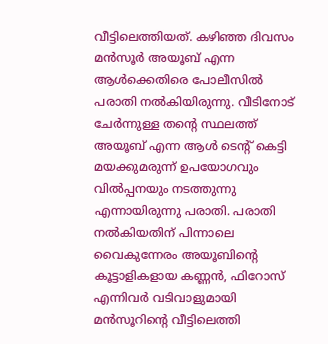വീട്ടിലെത്തിയത്. കഴിഞ്ഞ ദിവസം മന്‍സൂര്‍ അയൂബ് എന്ന ആള്‍ക്കെതിരെ പോലീസില്‍ പരാതി നല്‍കിയിരുന്നു. വീടിനോട് ചേര്‍ന്നുള്ള തന്റെ സ്ഥലത്ത് അയൂബ് എന്ന ആള്‍ ടെന്റ് കെട്ടി മയക്കുമരുന്ന് ഉപയോഗവും വില്‍പ്പനയും നടത്തുന്നു എന്നായിരുന്നു പരാതി. പരാതി നല്‍കിയതിന് പിന്നാലെ വൈകുന്നേരം അയൂബിന്റെ കൂട്ടാളികളായ കണ്ണന്‍, ഫിറോസ് എന്നിവര്‍ വടിവാളുമായി മന്‍സൂറിന്റെ വീട്ടിലെത്തി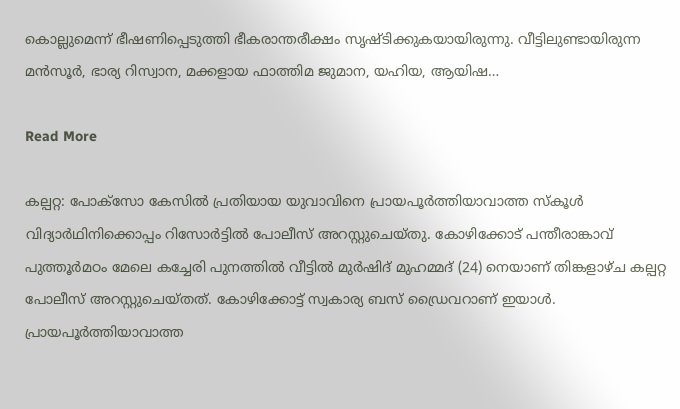കൊല്ലുമെന്ന് ഭീഷണിപ്പെടുത്തി ഭീകരാന്തരീക്ഷം സൃഷ്ടിക്കുകയായിരുന്നു. വീട്ടിലുണ്ടായിരുന്ന മന്‍സൂര്‍, ഭാര്യ റിസ്വാന, മക്കളായ ഫാത്തിമ ജുമാന, യഹിയ, ആയിഷ…

Read More

കല്പറ്റ: പോക്സോ കേസിൽ പ്രതിയായ യുവാവിനെ പ്രായപൂർത്തിയാവാത്ത സ്കൂൾ വിദ്യാർഥിനിക്കൊപ്പം റിസോർട്ടിൽ പോലീസ് അറസ്റ്റുചെയ്തു. കോഴിക്കോട് പന്തീരാങ്കാവ് പുത്തൂർമഠം മേലെ കച്ചേരി പുനത്തിൽ വീട്ടിൽ മുർഷിദ് മുഹമ്മദ് (24) നെയാണ് തിങ്കളാഴ്ച കല്പറ്റ പോലീസ് അറസ്റ്റുചെയ്തത്. കോഴിക്കോട്ട്‌ സ്വകാര്യ ബസ്‌ ഡ്രൈവറാണ്‌ ഇയാൾ. പ്രായപൂർത്തിയാവാത്ത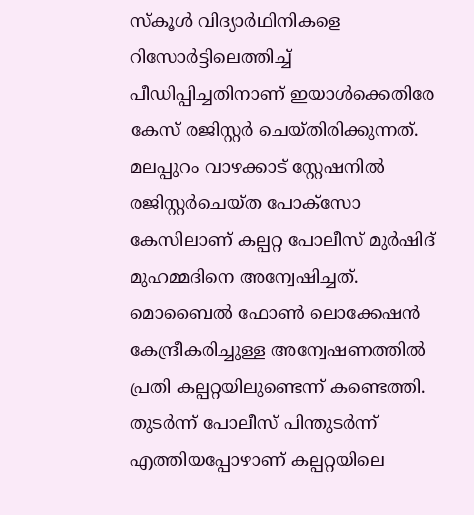സ്കൂൾ വിദ്യാർഥിനികളെ റിസോർട്ടിലെത്തിച്ച് പീഡിപ്പിച്ചതിനാണ് ഇയാൾക്കെതിരേ കേസ് രജിസ്റ്റർ ചെയ്തിരിക്കുന്നത്. മലപ്പുറം വാഴക്കാട് സ്റ്റേഷനിൽ രജിസ്റ്റർചെയ്ത പോക്സോ കേസിലാണ് കല്പറ്റ പോലീസ് മുർഷിദ് മുഹമ്മദിനെ അന്വേഷിച്ചത്. മൊബൈൽ ഫോൺ ലൊക്കേഷൻ കേന്ദ്രീകരിച്ചുള്ള അന്വേഷണത്തിൽ പ്രതി കല്പറ്റയിലുണ്ടെന്ന് കണ്ടെത്തി. തുടർന്ന് പോലീസ് പിന്തുടർന്ന് എത്തിയപ്പോഴാണ് കല്പറ്റയിലെ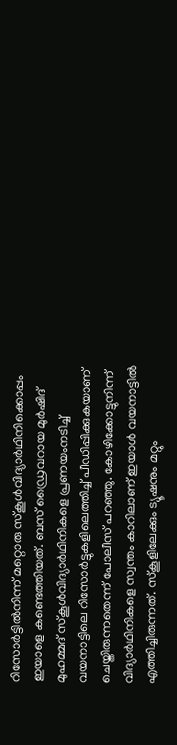റിസോർട്ടിൽനിന്ന് മറ്റൊരു സ്കൂൾവിദ്യാർഥിനിക്കൊപ്പം ഇയാളെ കണ്ടെത്തിയത്. ബസ് ഡ്രൈവറായ മുർഷിദ് മുഹമ്മദ് സ്കൂൾവിദ്യാർഥിനികളെ പ്രണയംനടിച്ച് വയനാട്ടിലെ റിസോർട്ടുകളിലെത്തിച്ച് പീഡിപ്പിക്കുകയാണ് ചെയ്തിരുന്നതെന്ന് പോലീസ് പറഞ്ഞു. കോഴിക്കോട്ടുനിന്ന് വിദ്യാർ‌ഥിനികളെ സ്വന്തം കാറിലാണ് ഇയാൾ വയനാട്ടിൽ എത്തിച്ചിരുന്നത്. സ്കൂളിലേക്കും ട്യൂഷനും മറ്റും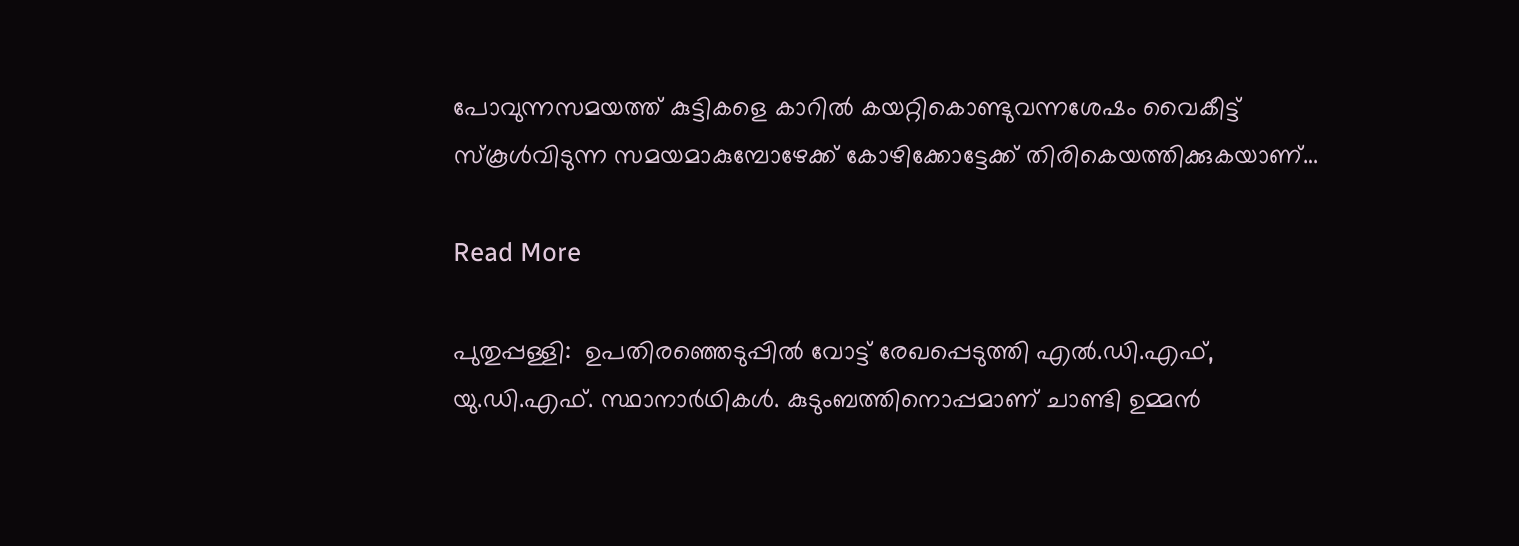പോവുന്നസമയത്ത് കുട്ടികളെ കാറിൽ കയറ്റികൊണ്ടുവന്നശേഷം വൈകീട്ട് സ്കൂൾവിടുന്ന സമയമാകുമ്പോഴേക്ക് കോഴിക്കോട്ടേക്ക് തിരികെയത്തിക്കുകയാണ്…

Read More

പുതുപ്പള്ളി:  ഉപതിരഞ്ഞെടുപ്പില്‍ വോട്ട് രേഖപ്പെടുത്തി എല്‍.ഡി.എഫ്, യു.ഡി.എഫ്. സ്ഥാനാര്‍ഥികള്‍. കുടുംബത്തിനൊപ്പമാണ് ചാണ്ടി ഉമ്മന്‍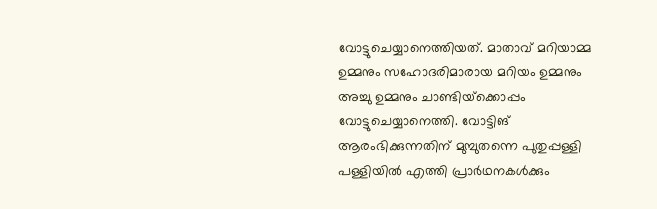വോട്ടുചെയ്യാനെത്തിയത്. മാതാവ് മറിയാമ്മ ഉമ്മനും സഹോദരിമാരായ മറിയം ഉമ്മനും അച്ചു ഉമ്മനും ചാണ്ടിയ്‌ക്കൊപ്പം വോട്ടുചെയ്യാനെത്തി. വോട്ടിങ് ആരംഭിക്കുന്നതിന് മുമ്പുതന്നെ പുതുപ്പള്ളി പള്ളിയില്‍ എത്തി പ്രാര്‍ഥനകള്‍ക്കും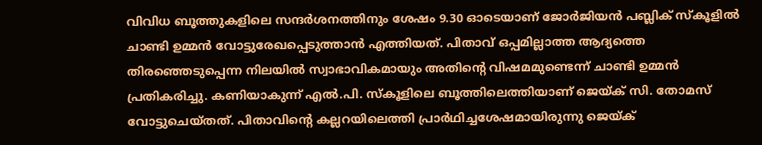വിവിധ ബൂത്തുകളിലെ സന്ദര്‍ശനത്തിനും ശേഷം 9.30 ഓടെയാണ് ജോര്‍ജിയന്‍ പബ്ലിക് സ്‌കൂളില്‍ ചാണ്ടി ഉമ്മന്‍ വോട്ടുരേഖപ്പെടുത്താന്‍ എത്തിയത്. പിതാവ് ഒപ്പമില്ലാത്ത ആദ്യത്തെ തിരഞ്ഞെടുപ്പെന്ന നിലയില്‍ സ്വാഭാവികമായും അതിന്റെ വിഷമമുണ്ടെന്ന് ചാണ്ടി ഉമ്മന്‍ പ്രതികരിച്ചു. കണിയാകുന്ന് എല്‍.പി. സ്‌കൂളിലെ ബൂത്തിലെത്തിയാണ് ജെയ്ക് സി. തോമസ് വോട്ടുചെയ്തത്. പിതാവിന്റെ കല്ലറയിലെത്തി പ്രാര്‍ഥിച്ചശേഷമായിരുന്നു ജെയ്ക്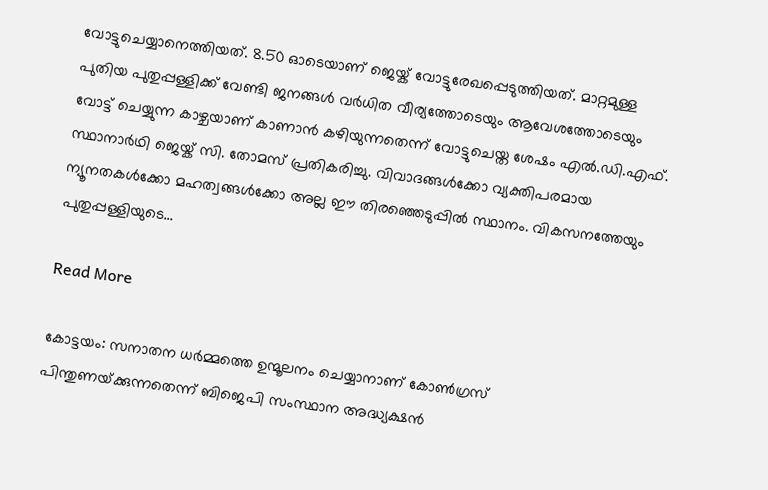വോട്ടുചെയ്യാനെത്തിയത്. 8.50 ഓടെയാണ് ജെയ്ക് വോട്ടുരേഖപ്പെടുത്തിയത്. മാറ്റമുള്ള പുതിയ പുതുപ്പള്ളിക്ക് വേണ്ടി ജനങ്ങള്‍ വര്‍ധിത വീര്യത്തോടെയും ആവേശത്തോടെയും വോട്ട് ചെയ്യുന്ന കാഴ്ചയാണ് കാണാന്‍ കഴിയുന്നതെന്ന് വോട്ടുചെയ്ത ശേഷം എല്‍.ഡി.എഫ്. സ്ഥാനാര്‍ഥി ജെയ്ക് സി. തോമസ് പ്രതികരിച്ചു. വിവാദങ്ങള്‍ക്കോ വ്യക്തിപരമായ ന്യൂനതകള്‍ക്കോ മഹത്വങ്ങള്‍ക്കോ അല്ല ഈ തിരഞ്ഞെടുപ്പില്‍ സ്ഥാനം. വികസനത്തേയും പുതുപ്പള്ളിയുടെ…

Read More

കോട്ടയം: സനാതന ധർമ്മത്തെ ഉന്മൂലനം ചെയ്യാനാണ് കോൺഗ്രസ് പിന്തുണയ്‌ക്കുന്നതെന്ന് ബിജെപി സംസ്ഥാന അദ്ധ്യക്ഷൻ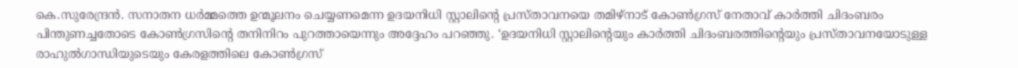കെ.സുരേന്ദ്രൻ. സനാതന ധർമ്മത്തെ ഉന്മൂലനം ചെയ്യണമെന്ന ഉദയനിധി സ്റ്റാലിന്റെ പ്രസ്താവനയെ തമിഴ്‌നാട് കോൺഗ്രസ് നേതാവ് കാർത്തി ചിദംബരം പിന്തുണച്ചതോടെ കോൺഗ്രസിന്റെ തനിനിറം പുറത്തായെന്നും അദ്ദേഹം പറഞ്ഞു. ‘ഉദയനിധി സ്റ്റാലിന്റെയും കാർത്തി ചിദംബരത്തിന്റെയും പ്രസ്താവനയോടുള്ള രാഹുൽഗാന്ധിയുടെയും കേരളത്തിലെ കോൺഗ്രസ്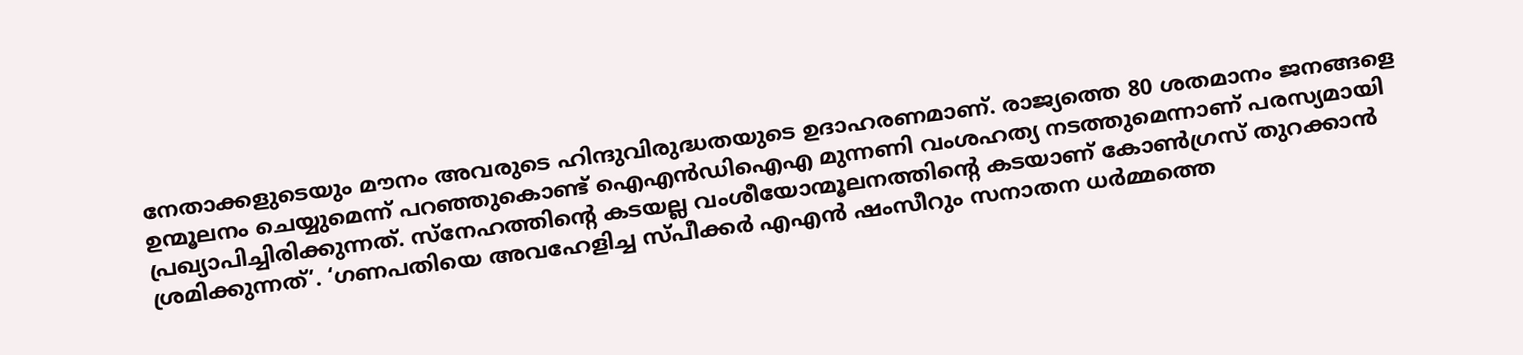നേതാക്കളുടെയും മൗനം അവരുടെ ഹിന്ദുവിരുദ്ധതയുടെ ഉദാഹരണമാണ്. രാജ്യത്തെ 80 ശതമാനം ജനങ്ങളെ ഉന്മൂലനം ചെയ്യുമെന്ന് പറഞ്ഞുകൊണ്ട് ഐഎൻഡിഐഎ മുന്നണി വംശഹത്യ നടത്തുമെന്നാണ് പരസ്യമായി പ്രഖ്യാപിച്ചിരിക്കുന്നത്. സ്‌നേഹത്തിന്റെ കടയല്ല വംശീയോന്മൂലനത്തിന്റെ കടയാണ് കോൺഗ്രസ് തുറക്കാൻ ശ്രമിക്കുന്നത്’. ‘ഗണപതിയെ അവഹേളിച്ച സ്പീക്കർ എഎൻ ഷംസീറും സനാതന ധർമ്മത്തെ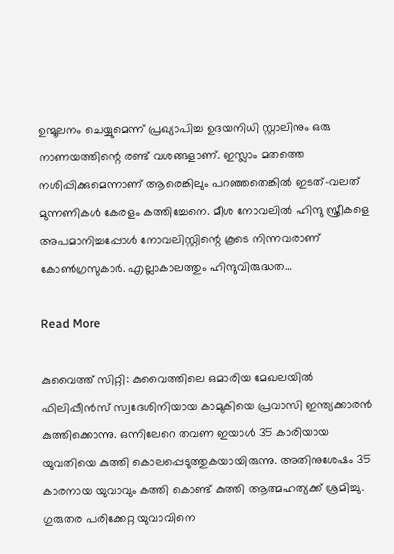ഉന്മൂലനം ചെയ്യുമെന്ന് പ്രഖ്യാപിച്ച ഉദയനിധി സ്റ്റാലിനും ഒരു നാണയത്തിന്റെ രണ്ട് വശങ്ങളാണ്. ഇസ്ലാം മതത്തെ നശിപ്പിക്കുമെന്നാണ് ആരെങ്കിലും പറഞ്ഞതെങ്കിൽ ഇടത്-വലത് മുന്നണികൾ കേരളം കത്തിച്ചേനെ. മീശ നോവലിൽ ഹിന്ദു സ്ത്രീകളെ അപമാനിച്ചപ്പോൾ നോവലിസ്റ്റിന്റെ കൂടെ നിന്നവരാണ് കോൺഗ്രസുകാർ. എല്ലാകാലത്തും ഹിന്ദുവിരുദ്ധത…

Read More

കുവൈത്ത് സിറ്റി: കുവൈത്തിലെ ഒമാരിയ മേഖലയില്‍ ഫിലിപ്പീന്‍സ് സ്വദേശിനിയായ കാമുകിയെ പ്രവാസി ഇന്ത്യക്കാരന്‍ കുത്തിക്കൊന്നു. ഒന്നിലേറെ തവണ ഇയാള്‍ 35 കാരിയായ യുവതിയെ കുത്തി കൊലപ്പെടുത്തുകയായിരുന്നു. അതിനുശേഷം 35 കാരനായ യുവാവും കത്തി കൊണ്ട് കുത്തി ആത്മഹത്യക്ക് ശ്രമിച്ചു. ഗുരുതര പരിക്കേറ്റ യുവാവിനെ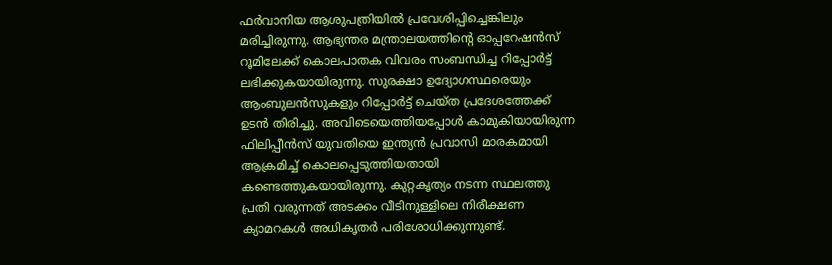ഫര്‍വാനിയ ആശുപത്രിയില്‍ പ്രവേശിപ്പിച്ചെങ്കിലും മരിച്ചിരുന്നു. ആഭ്യന്തര മന്ത്രാലയത്തിന്റെ ഓപ്പറേഷന്‍സ് റൂമിലേക്ക് കൊലപാതക വിവരം സംബന്ധിച്ച റിപ്പോര്‍ട്ട് ലഭിക്കുകയായിരുന്നു. സുരക്ഷാ ഉദ്യോഗസ്ഥരെയും ആംബുലന്‍സുകളും റിപ്പോര്‍ട്ട് ചെയ്ത പ്രദേശത്തേക്ക് ഉടന്‍ തിരിച്ചു. അവിടെയെത്തിയപ്പോള്‍ കാമുകിയായിരുന്ന ഫിലിപ്പീന്‍സ് യുവതിയെ ഇന്ത്യന്‍ പ്രവാസി മാരകമായി ആക്രമിച്ച് കൊലപ്പെടുത്തിയതായി കണ്ടെത്തുകയായിരുന്നു. കുറ്റകൃത്യം നടന്ന സ്ഥലത്തു പ്രതി വരുന്നത് അടക്കം വീടിനുള്ളിലെ നിരീക്ഷണ ക്യാമറകള്‍ അധികൃതര്‍ പരിശോധിക്കുന്നുണ്ട്.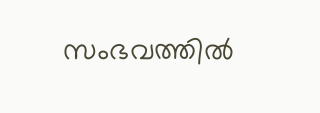സംഭവത്തില്‍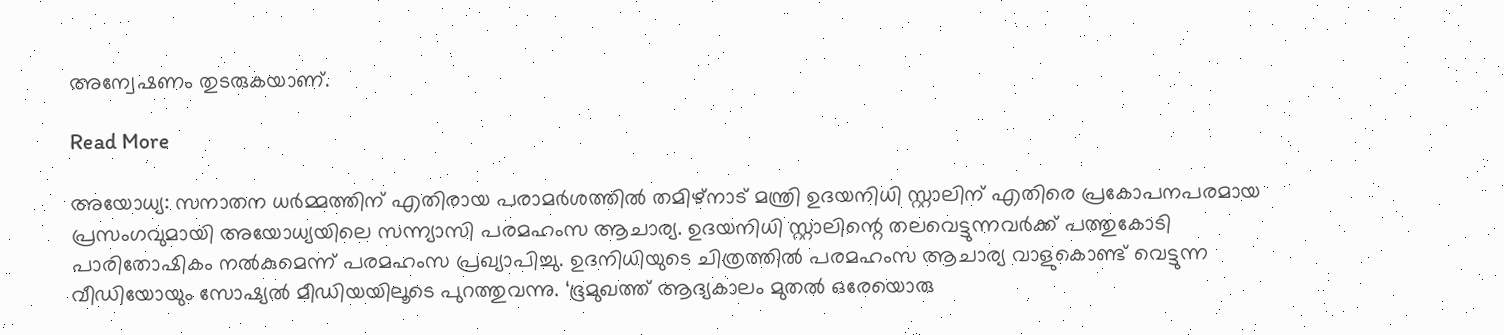അന്വേഷണം തുടരുകയാണ്.

Read More

അയോധ്യ: സനാതന ധര്‍മ്മത്തിന് എതിരായ പരാമര്‍ശത്തില്‍ തമിഴ്‌നാട് മന്ത്രി ഉദയനിധി സ്റ്റാലിന് എതിരെ പ്രകോപനപരമായ പ്രസംഗവുമായി അയോധ്യയിലെ സന്ന്യാസി പരമഹംസ ആചാര്യ. ഉദയനിധി സ്റ്റാലിന്റെ തലവെട്ടുന്നവര്‍ക്ക് പത്തുകോടി പാരിതോഷികം നല്‍കുമെന്ന് പരമഹംസ പ്രഖ്യാപിച്ചു. ഉദനിധിയുടെ ചിത്രത്തില്‍ പരമഹംസ ആചാര്യ വാളുകൊണ്ട് വെട്ടുന്ന വീഡിയോയും സോഷ്യൽ മീഡിയയിലൂടെ പുറത്തുവന്നു. ‘ഭൂമുഖത്ത് ആദ്യകാലം മുതല്‍ ഒരേയൊരു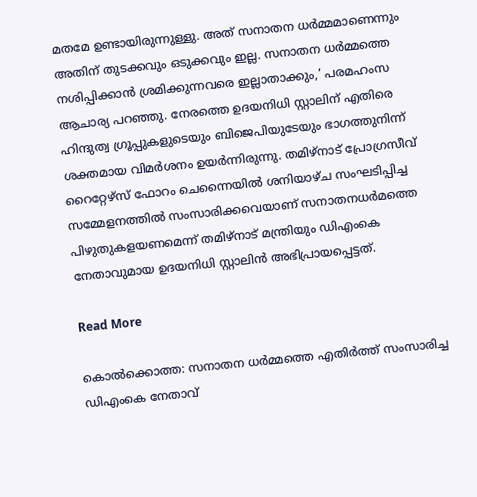മതമേ ഉണ്ടായിരുന്നുള്ളു. അത് സനാതന ധര്‍മ്മമാണെന്നും അതിന് തുടക്കവും ഒടുക്കവും ഇല്ല. സനാതന ധര്‍മ്മത്തെ നശിപ്പിക്കാന്‍ ശ്രമിക്കുന്നവരെ ഇല്ലാതാക്കും,’ പരമഹംസ ആചാര്യ പറഞ്ഞു. നേരത്തെ ഉദയനിധി സ്റ്റാലിന് എതിരെ ഹിന്ദുത്വ ഗ്രൂപ്പുകളുടെയും ബിജെപിയുടേയും ഭാഗത്തുനിന്ന് ശക്തമായ വിമര്‍ശനം ഉയർന്നിരുന്നു. തമിഴ്‌നാട് പ്രോഗ്രസീവ് റൈറ്റേഴ്‌സ് ഫോറം ചെന്നൈയില്‍ ശനിയാഴ്ച സംഘടിപ്പിച്ച സമ്മേളനത്തില്‍ സംസാരിക്കവെയാണ് സനാതനധര്‍മത്തെ പിഴുതുകളയണമെന്ന് തമിഴ്‌നാട് മന്ത്രിയും ഡിഎംകെ നേതാവുമായ ഉദയനിധി സ്റ്റാലിന്‍ അഭിപ്രായപ്പെട്ടത്.

Read More

കൊല്‍ക്കൊത്ത: സനാതന ധര്‍മ്മത്തെ എതിര്‍ത്ത് സംസാരിച്ച ഡിഎംകെ നേതാവ്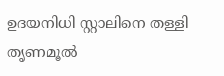ഉദയനിധി സ്റ്റാലിനെ തള്ളി തൃണമൂല്‍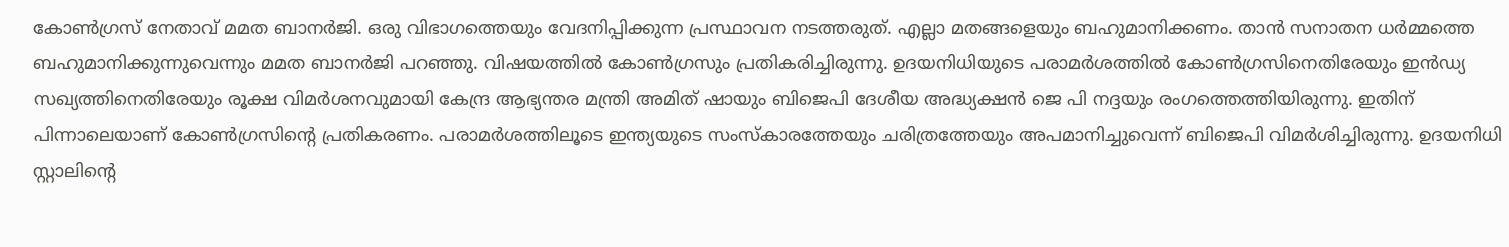കോണ്‍ഗ്രസ് നേതാവ് മമത ബാനര്‍ജി. ഒരു വിഭാഗത്തെയും വേദനിപ്പിക്കുന്ന പ്രസ്ഥാവന നടത്തരുത്. എല്ലാ മതങ്ങളെയും ബഹുമാനിക്കണം. താന്‍ സനാതന ധര്‍മ്മത്തെ ബഹുമാനിക്കുന്നുവെന്നും മമത ബാനര്‍ജി പറഞ്ഞു. വിഷയത്തില്‍ കോണ്‍ഗ്രസും പ്രതികരിച്ചിരുന്നു. ഉദയനിധിയുടെ പരാമര്‍ശത്തില്‍ കോണ്‍ഗ്രസിനെതിരേയും ഇന്‍ഡ്യ സഖ്യത്തിനെതിരേയും രൂക്ഷ വിമര്‍ശനവുമായി കേന്ദ്ര ആഭ്യന്തര മന്ത്രി അമിത് ഷായും ബിജെപി ദേശീയ അദ്ധ്യക്ഷന്‍ ജെ പി നദ്ദയും രംഗത്തെത്തിയിരുന്നു. ഇതിന് പിന്നാലെയാണ് കോണ്‍ഗ്രസിന്റെ പ്രതികരണം. പരാമര്‍ശത്തിലൂടെ ഇന്ത്യയുടെ സംസ്‌കാരത്തേയും ചരിത്രത്തേയും അപമാനിച്ചുവെന്ന് ബിജെപി വിമര്‍ശിച്ചിരുന്നു. ഉദയനിധി സ്റ്റാലിന്റെ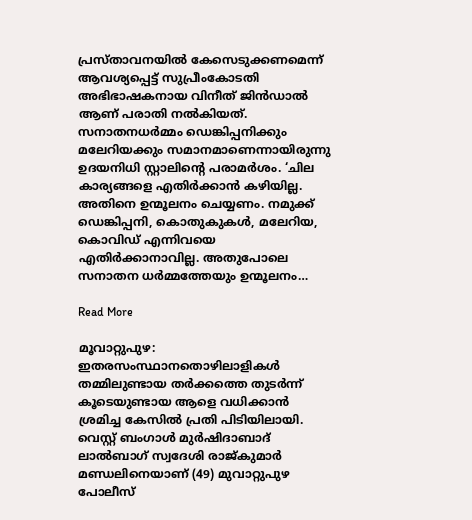പ്രസ്താവനയില്‍ കേസെടുക്കണമെന്ന് ആവശ്യപ്പെട്ട് സുപ്രീംകോടതി അഭിഭാഷകനായ വിനീത് ജിന്‍ഡാല്‍ ആണ് പരാതി നല്‍കിയത്. സനാതനധര്‍മ്മം ഡെങ്കിപ്പനിക്കും മലേറിയക്കും സമാനമാണെന്നായിരുന്നു ഉദയനിധി സ്റ്റാലിന്റെ പരാമര്‍ശം. ‘ചില കാര്യങ്ങളെ എതിര്‍ക്കാന്‍ കഴിയില്ല. അതിനെ ഉന്മൂലനം ചെയ്യണം. നമുക്ക് ഡെങ്കിപ്പനി, കൊതുകുകള്‍, മലേറിയ, കൊവിഡ് എന്നിവയെ എതിര്‍ക്കാനാവില്ല. അതുപോലെ സനാതന ധര്‍മ്മത്തേയും ഉന്മൂലനം…

Read More

മൂവാറ്റുപുഴ:  ഇതരസംസ്ഥാനതൊഴിലാളികൾ തമ്മിലുണ്ടായ തർക്കത്തെ തുടർന്ന് കൂടെയുണ്ടായ ആളെ വധിക്കാൻ ശ്രമിച്ച കേസിൽ പ്രതി പിടിയിലായി. വെസ്റ്റ് ബംഗാൾ മുർഷിദാബാദ് ലാൽബാഗ് സ്വദേശി രാജ്കുമാർ മണ്ഡലിനെയാണ് (49) മുവാറ്റുപുഴ പോലീസ്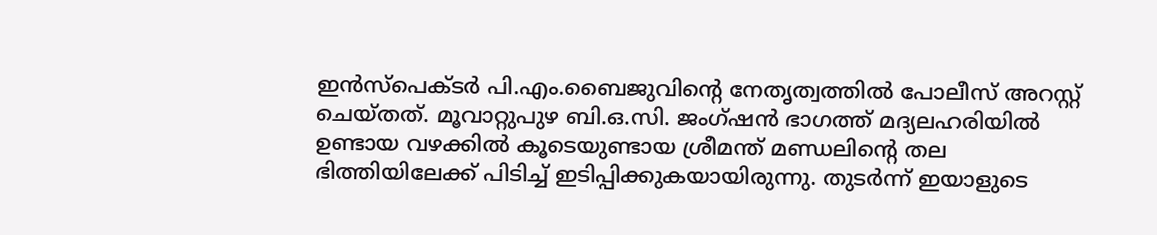ഇൻസ്‌പെക്ടർ പി.എം.ബൈജുവിന്‍റെ നേതൃത്വത്തിൽ പോലീസ് അറസ്റ്റ് ചെയ്തത്. മൂവാറ്റുപുഴ ബി.ഒ.സി. ജംഗ്ഷൻ ഭാഗത്ത്‌ മദ്യലഹരിയിൽ ഉണ്ടായ വഴക്കിൽ കൂടെയുണ്ടായ ശ്രീമന്ത് മണ്ഡലിന്‍റെ തല ഭിത്തിയിലേക്ക് പിടിച്ച് ഇടിപ്പിക്കുകയായിരുന്നു. തുടർന്ന് ഇയാളുടെ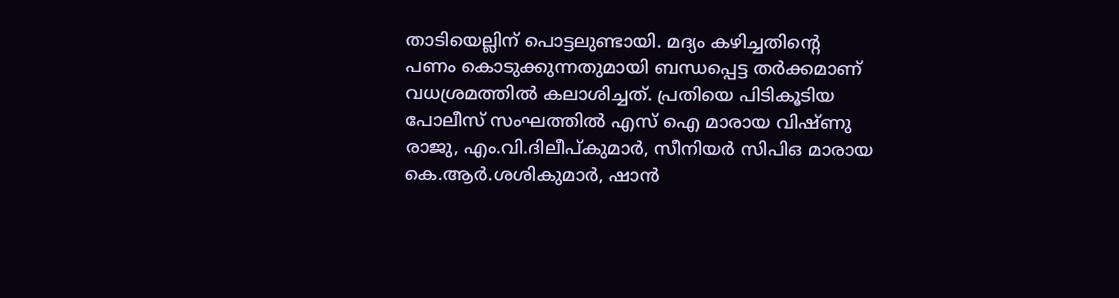താടിയെല്ലിന് പൊട്ടലുണ്ടായി. മദ്യം കഴിച്ചതിന്‍റെ പണം കൊടുക്കുന്നതുമായി ബന്ധപ്പെട്ട തർക്കമാണ് വധശ്രമത്തിൽ കലാശിച്ചത്. പ്രതിയെ പിടികൂടിയ പോലീസ്‌ സംഘത്തിൽ എസ് ഐ മാരായ വിഷ്ണു രാജു, എം.വി.ദിലീപ്കുമാർ, സീനിയർ സിപിഒ മാരായ കെ.ആർ.ശശികുമാർ, ഷാൻ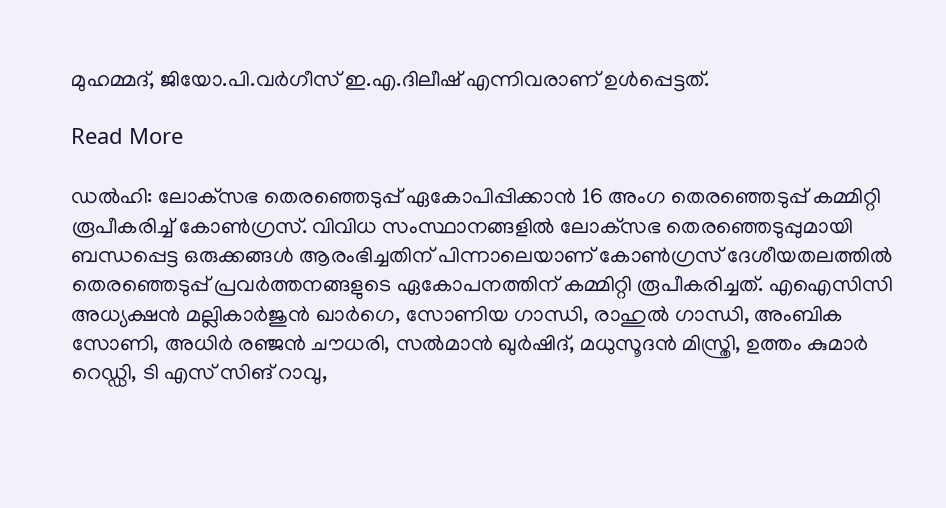മുഹമ്മദ്, ജിയോ.പി.വർഗീസ് ഇ.എ.ദിലീഷ് എന്നിവരാണ് ഉള്‍പ്പെട്ടത്.

Read More

ഡല്‍ഹി: ലോക്‌സഭ തെരഞ്ഞെടുപ്പ് ഏകോപിപ്പിക്കാൻ 16 അംഗ തെരഞ്ഞെടുപ്പ് കമ്മിറ്റി രൂപീകരിച്ച് കോണ്‍ഗ്രസ്. വിവിധ സംസ്ഥാനങ്ങളില്‍ ലോക്‌സഭ തെരഞ്ഞെടുപ്പുമായി ബന്ധപ്പെട്ട ഒരുക്കങ്ങള്‍ ആരംഭിച്ചതിന് പിന്നാലെയാണ് കോണ്‍ഗ്രസ് ദേശീയതലത്തില്‍ തെരഞ്ഞെടുപ്പ് പ്രവര്‍ത്തനങ്ങളുടെ ഏകോപനത്തിന് കമ്മിറ്റി രൂപീകരിച്ചത്. എഐസിസി അധ്യക്ഷന്‍ മല്ലികാര്‍ജുന്‍ ഖാര്‍ഗെ, സോണിയ ഗാന്ധി, രാഹുല്‍ ഗാന്ധി, അംബിക സോണി, അധിര്‍ രഞ്ജന്‍ ചൗധരി, സല്‍മാന്‍ ഖുര്‍ഷിദ്, മധുസൂദന്‍ മിസ്ത്രി, ഉത്തം കുമാര്‍ റെഡ്ഡി, ടി എസ് സിങ് റാവു,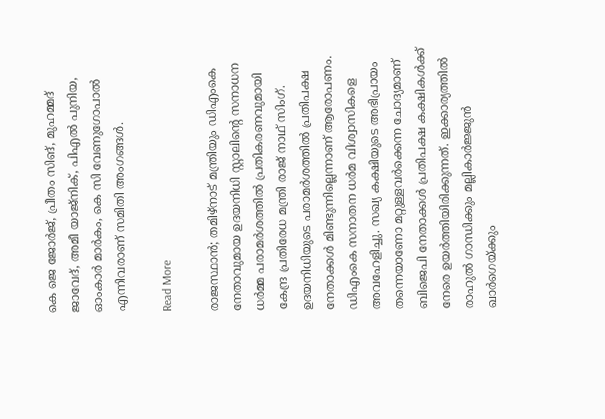കെ ജെ ജോര്‍ജ്, പ്രീതം സിങ്, മുഹമ്മദ് ജാവേദ്, അമീ യാജ്‌നിക്, പിഎല്‍ പുനിയ, ഓംകാര്‍ മാര്‍കം, കെ സി വേണുഗോപാല്‍ എന്നിവരാണ് സമിതി അംഗങ്ങള്‍.

Read More

രാജസ്ഥാന്‍; തമിഴ്നാട് മന്ത്രിയും ഡിഎംകെ നേതാവുമായ ഉദയനിധി സ്റ്റാലിന്റെ സനാധന ധർമ്മ പരാമർശത്തിൽ പ്രതികരണവുമായി കേന്ദ്ര പ്രതിരേധ മന്ത്രി രാജ് നാഥ് സിംഗ്. ഉദയനിധിയുടെ പരാമർശത്തിൽ പ്രതിപക്ഷ നേതാക്കൾ മിണ്ടുന്നില്ലെന്നാണ് ആരോപണം. ഡിഎംകെ സനാതന ധർമ വിശ്വാസികളെ അവഹേളിച്ചു. സഖ്യ കക്ഷിയുടെ അഭിപ്രായം തന്നെയാണോ മറ്റുള്ളവർക്കെന്ന ചോദ്യമാണ് ബിജെപി നേതാക്കൾ പ്രതിപക്ഷ കക്ഷികൾക്ക് നേരെ ഉയർത്തിയിരിക്കുന്നത്. ഇക്കാര്യത്തിൽ രാഹുൽ ഗാന്ധിക്കും മല്ലികാർജ്ജുൻ ഖാർഗെയ്ക്കും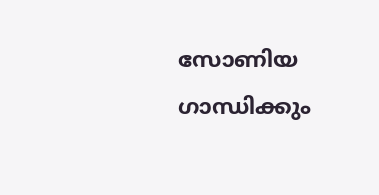സോണിയ ഗാന്ധിക്കും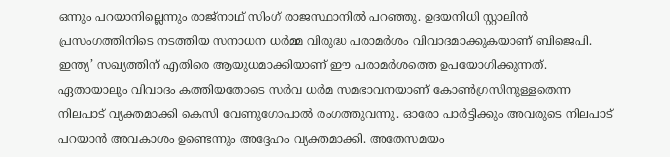ഒന്നും പറയാനില്ലെന്നും രാജ്നാഥ് സിംഗ് രാജസ്ഥാനിൽ പറഞ്ഞു. ഉദയനിധി സ്റ്റാലിൻ പ്രസംഗത്തിനിടെ നടത്തിയ സനാധന ധർമ്മ വിരുദ്ധ പരാമർശം വിവാദമാക്കുകയാണ് ബിജെപി. ഇന്ത്യ’ സഖ്യത്തിന് എതിരെ ആയുധമാക്കിയാണ് ഈ പരാമർശത്തെ ഉപയോഗിക്കുന്നത്. ഏതായാലും വിവാദം കത്തിയതോടെ സർവ ധർമ സമഭാവനയാണ് കോണ്‍ഗ്രസിനുള്ളതെന്ന നിലപാട് വ്യക്തമാക്കി കെസി വേണുഗോപാൽ രംഗത്തുവന്നു. ഓരോ പാർട്ടിക്കും അവരുടെ നിലപാട് പറയാൻ അവകാശം ഉണ്ടെന്നും അദ്ദേഹം വ്യക്തമാക്കി. അതേസമയം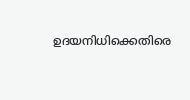ഉദയനിധിക്കെതിരെ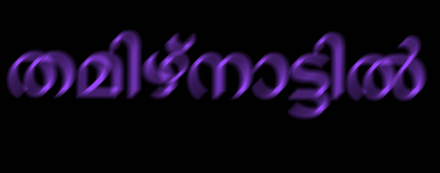തമിഴ്നാട്ടില്‍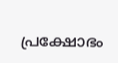പ്രക്ഷോഭം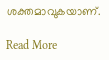ശക്തമാവുകയാണ്.

Read More